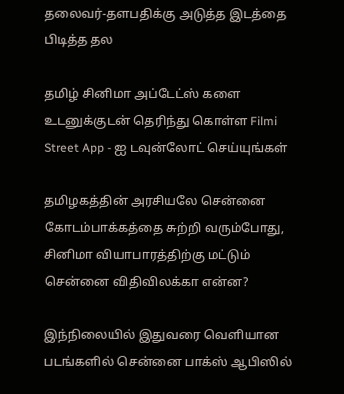தலைவர்-தளபதிக்கு அடுத்த இடத்தை பிடித்த தல

தமிழ் சினிமா அப்டேட்ஸ் களை உடனுக்குடன் தெரிந்து கொள்ள Filmi Street App - ஐ டவுன்லோட் செய்யுங்கள்

தமிழகத்தின் அரசியலே சென்னை கோடம்பாக்கத்தை சுற்றி வரும்போது, சினிமா வியாபாரத்திற்கு மட்டும் சென்னை விதிவிலக்கா என்ன?

இந்நிலையில் இதுவரை வெளியான படங்களில் சென்னை பாக்ஸ் ஆபிஸில்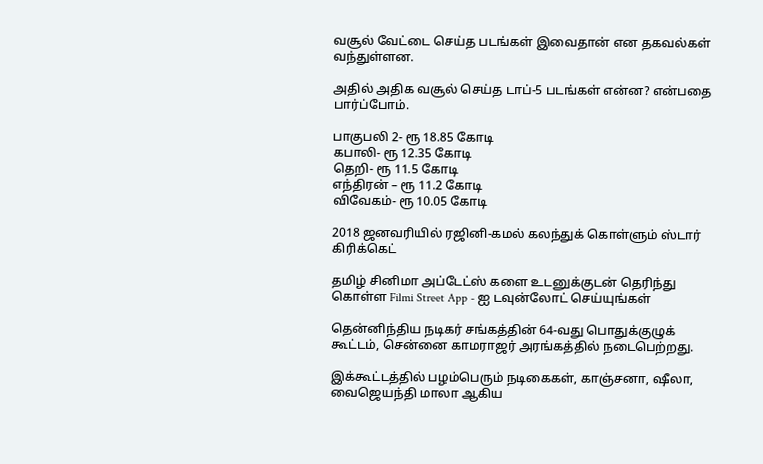வசூல் வேட்டை செய்த படங்கள் இவைதான் என தகவல்கள் வந்துள்ளன.

அதில் அதிக வசூல் செய்த டாப்-5 படங்கள் என்ன? என்பதை பார்ப்போம்.

பாகுபலி 2- ரூ 18.85 கோடி
கபாலி- ரூ 12.35 கோடி
தெறி- ரூ 11.5 கோடி
எந்திரன் – ரூ 11.2 கோடி
விவேகம்- ரூ 10.05 கோடி

2018 ஜனவரியில் ரஜினி-கமல் கலந்துக் கொள்ளும் ஸ்டார் கிரிக்கெட்

தமிழ் சினிமா அப்டேட்ஸ் களை உடனுக்குடன் தெரிந்து கொள்ள Filmi Street App - ஐ டவுன்லோட் செய்யுங்கள்

தென்னிந்திய நடிகர் சங்கத்தின் 64-வது பொதுக்குழுக் கூட்டம், சென்னை காமராஜர் அரங்கத்தில் நடைபெற்றது.

இக்கூட்டத்தில் பழம்பெரும் நடிகைகள், காஞ்சனா, ஷீலா, வைஜெயந்தி மாலா ஆகிய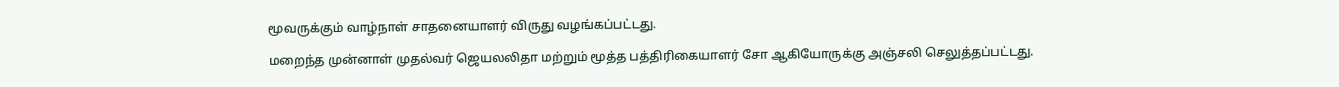மூவருக்கும் வாழ்நாள் சாதனையாளர் விருது வழங்கப்பட்டது.

மறைந்த முன்னாள் முதல்வர் ஜெயலலிதா மற்றும் மூத்த பத்திரிகையாளர் சோ ஆகியோருக்கு அஞ்சலி செலுத்தப்பட்டது.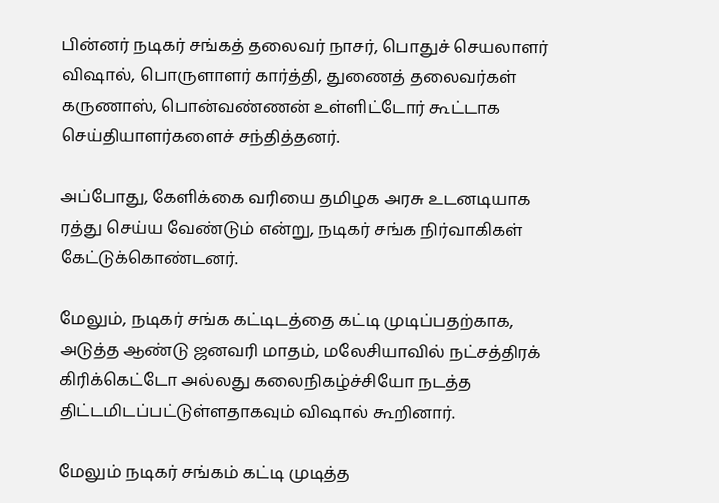பின்னர் நடிகர் சங்கத் தலைவர் நாசர், பொதுச் செயலாளர் விஷால், பொருளாளர் கார்த்தி, துணைத் தலைவர்கள் கருணாஸ், பொன்வண்ணன் உள்ளிட்டோர் கூட்டாக செய்தியாளர்களைச் சந்தித்தனர்.

அப்போது, கேளிக்கை வரியை தமிழக அரசு உடனடியாக ரத்து செய்ய வேண்டும் என்று, நடிகர் சங்க நிர்வாகிகள் கேட்டுக்கொண்டனர்.

மேலும், நடிகர் சங்க கட்டிடத்தை கட்டி முடிப்பதற்காக, அடுத்த ஆண்டு ஜனவரி மாதம், மலேசியாவில் நட்சத்திரக் கிரிக்கெட்டோ அல்லது கலைநிகழ்ச்சியோ நடத்த திட்டமிடப்பட்டுள்ளதாகவும் விஷால் கூறினார்.

மேலும் நடிகர் சங்கம் கட்டி முடித்த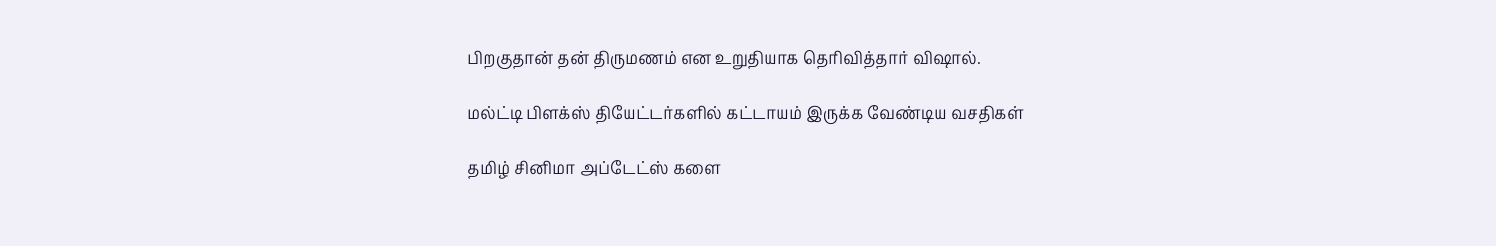பிறகுதான் தன் திருமணம் என உறுதியாக தெரிவித்தார் விஷால்.

மல்ட்டி பிளக்ஸ் தியேட்டர்களில் கட்டாயம் இருக்க வேண்டிய வசதிகள்

தமிழ் சினிமா அப்டேட்ஸ் களை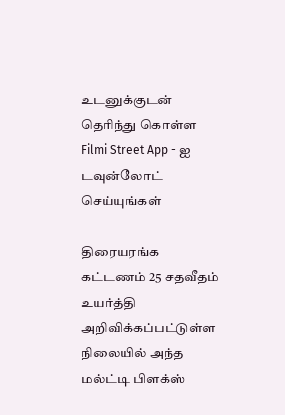உடனுக்குடன் தெரிந்து கொள்ள Filmi Street App - ஐ டவுன்லோட் செய்யுங்கள்

திரையரங்க கட்டணம் 25 சதவீதம் உயர்த்தி அறிவிக்கப்பட்டுள்ள நிலையில் அந்த மல்ட்டி பிளக்ஸ்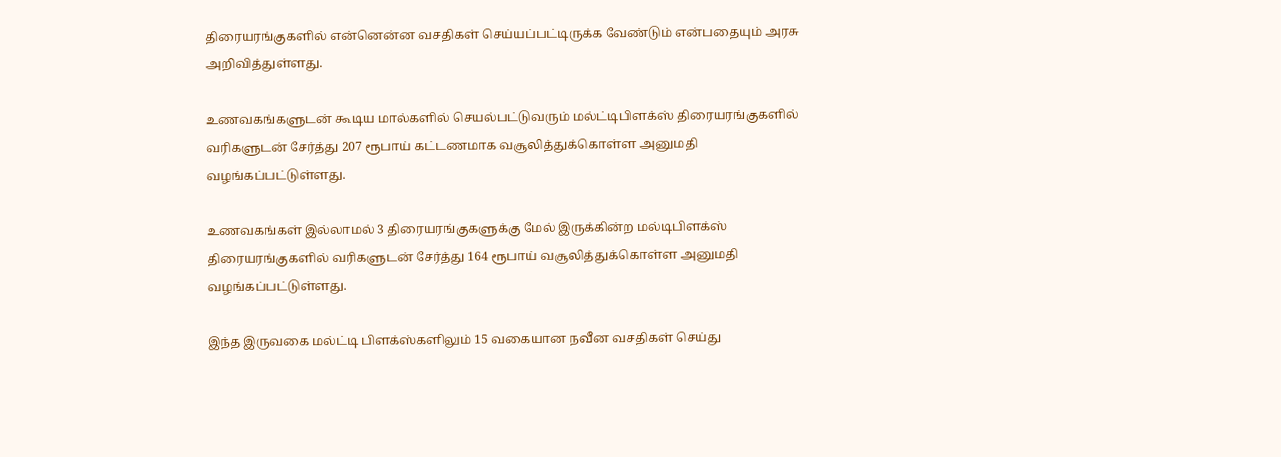திரையரங்குகளில் என்னென்ன வசதிகள் செய்யப்பட்டிருக்க வேண்டும் என்பதையும் அரசு அறிவித்துள்ளது.

உணவகங்களுடன் கூடிய மால்களில் செயல்பட்டுவரும் மல்ட்டிபிளக்ஸ் திரையரங்குகளில் வரிகளுடன் சேர்த்து 207 ரூபாய் கட்டணமாக வசூலித்துக்கொள்ள அனுமதி வழங்கப்பட்டுள்ளது.

உணவகங்கள் இல்லாமல் 3 திரையரங்குகளுக்கு மேல் இருக்கின்ற மல்டிபிளக்ஸ் திரையரங்குகளில் வரிகளுடன் சேர்த்து 164 ரூபாய் வசூலித்துக்கொள்ள அனுமதி வழங்கப்பட்டுள்ளது.

இந்த இருவகை மல்ட்டி பிளக்ஸ்களிலும் 15 வகையான நவீன வசதிகள் செய்து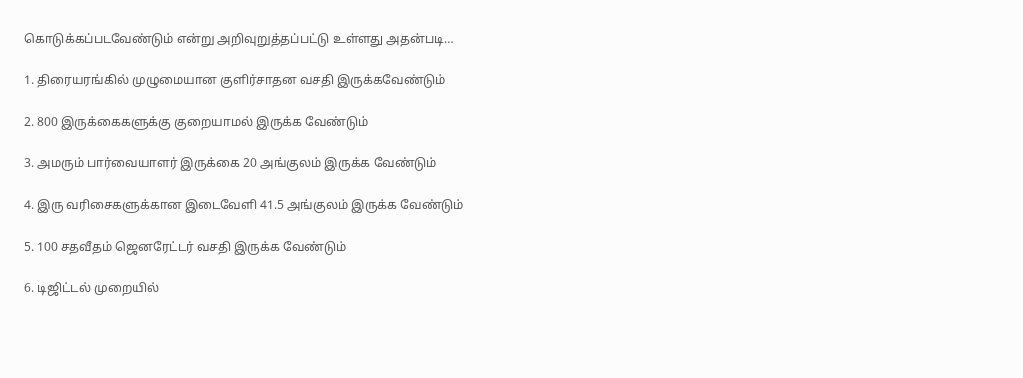கொடுக்கப்படவேண்டும் என்று அறிவுறுத்தப்பட்டு உள்ளது அதன்படி…

1. திரையரங்கில் முழுமையான குளிர்சாதன வசதி இருக்கவேண்டும்

2. 800 இருக்கைகளுக்கு குறையாமல் இருக்க வேண்டும்

3. அமரும் பார்வையாளர் இருக்கை 20 அங்குலம் இருக்க வேண்டும்

4. இரு வரிசைகளுக்கான இடைவேளி 41.5 அங்குலம் இருக்க வேண்டும்

5. 100 சதவீதம் ஜெனரேட்டர் வசதி இருக்க வேண்டும்

6. டிஜிட்டல் முறையில்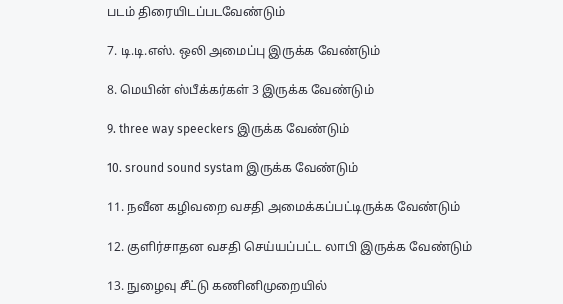படம் திரையிடப்படவேண்டும்

7. டி.டி.எஸ். ஒலி அமைப்பு இருக்க வேண்டும்

8. மெயின் ஸ்பீக்கர்கள் 3 இருக்க வேண்டும்

9. three way speeckers இருக்க வேண்டும்

10. sround sound systam இருக்க வேண்டும்

11. நவீன கழிவறை வசதி அமைக்கப்பட்டிருக்க வேண்டும்

12. குளிர்சாதன வசதி செய்யப்பட்ட லாபி இருக்க வேண்டும்

13. நுழைவு சீட்டு கணினிமுறையில்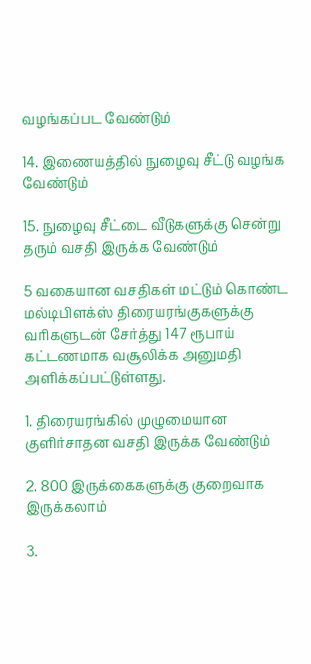வழங்கப்பட வேண்டும்

14. இணையத்தில் நுழைவு சீட்டு வழங்க வேண்டும்

15. நுழைவு சீட்டை வீடுகளுக்கு சென்று தரும் வசதி இருக்க வேண்டும்

5 வகையான வசதிகள் மட்டும் கொண்ட மல்டிபிளக்ஸ் திரையரங்குகளுக்கு வரிகளுடன் சேர்த்து 147 ரூபாய் கட்டணமாக வசூலிக்க அனுமதி அளிக்கப்பட்டுள்ளது.

1. திரையரங்கில் முழுமையான குளிர்சாதன வசதி இருக்க வேண்டும்

2. 800 இருக்கைகளுக்கு குறைவாக இருக்கலாம்

3.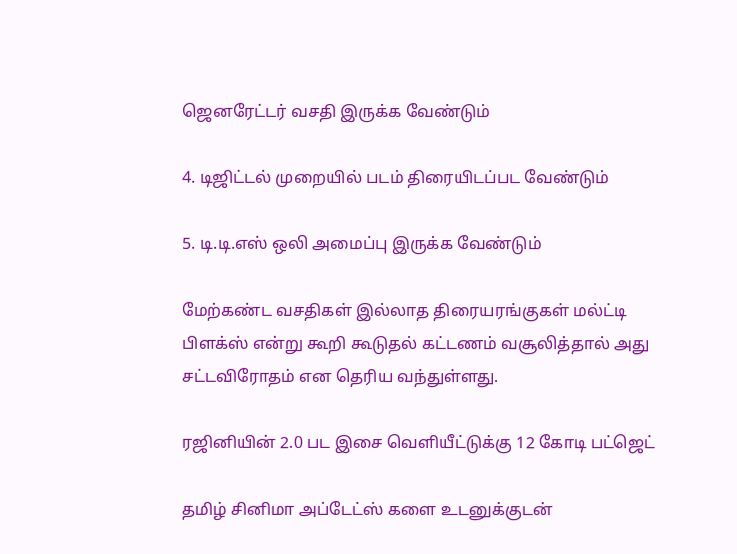ஜெனரேட்டர் வசதி இருக்க வேண்டும்

4. டிஜிட்டல் முறையில் படம் திரையிடப்பட வேண்டும்

5. டி.டி.எஸ் ஒலி அமைப்பு இருக்க வேண்டும்

மேற்கண்ட வசதிகள் இல்லாத திரையரங்குகள் மல்ட்டி பிளக்ஸ் என்று கூறி கூடுதல் கட்டணம் வசூலித்தால் அது சட்டவிரோதம் என தெரிய வந்துள்ளது.

ரஜினியின் 2.0 பட இசை வெளியீட்டுக்கு 12 கோடி பட்ஜெட்

தமிழ் சினிமா அப்டேட்ஸ் களை உடனுக்குடன்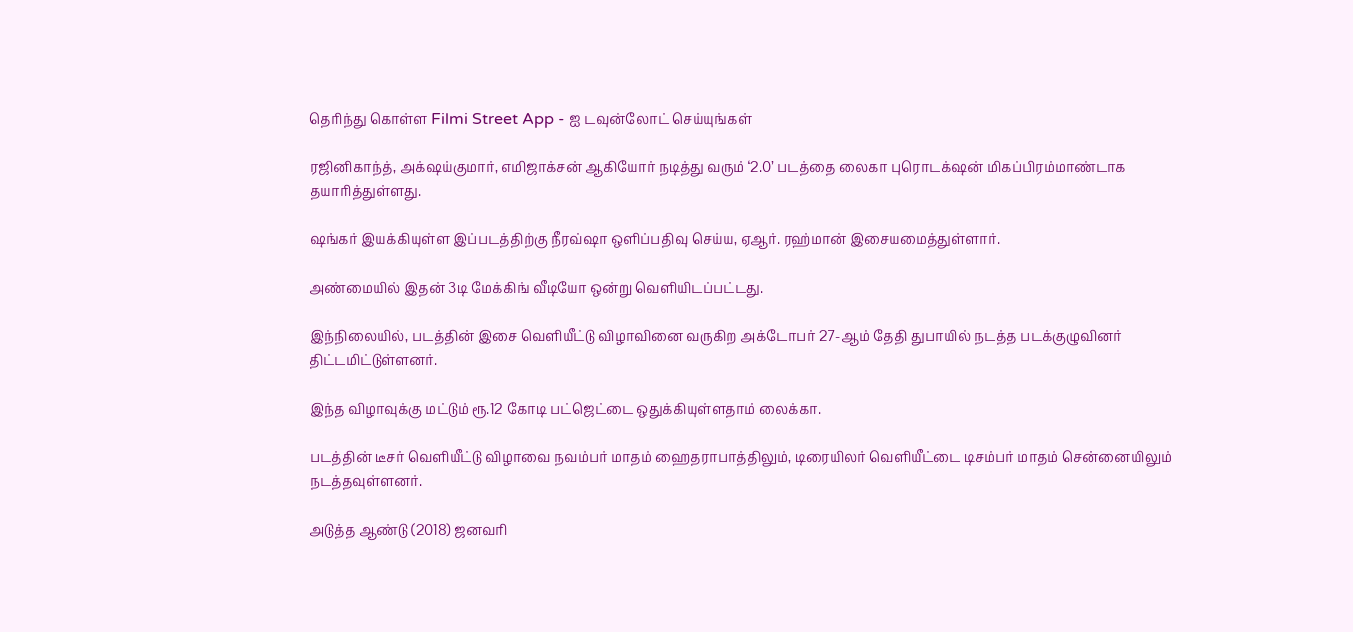தெரிந்து கொள்ள Filmi Street App - ஐ டவுன்லோட் செய்யுங்கள்

ரஜினிகாந்த், அக்‌ஷய்குமார், எமிஜாக்சன் ஆகியோர் நடித்து வரும் ‘2.0’ படத்தை லைகா புரொடக்‌ஷன் மிகப்பிரம்மாண்டாக தயாரித்துள்ளது.

ஷங்கர் இயக்கியுள்ள இப்படத்திற்கு நீரவ்ஷா ஒளிப்பதிவு செய்ய, ஏஆர். ரஹ்மான் இசையமைத்துள்ளார்.

அண்மையில் இதன் 3டி மேக்கிங் வீடியோ ஒன்று வெளியிடப்பட்டது.

இந்நிலையில், படத்தின் இசை வெளியீட்டு விழாவினை வருகிற அக்டோபர் 27-ஆம் தேதி துபாயில் நடத்த படக்குழுவினர் திட்டமிட்டுள்ளனர்.

இந்த விழாவுக்கு மட்டும் ரூ.12 கோடி பட்ஜெட்டை ஒதுக்கியுள்ளதாம் லைக்கா.

படத்தின் டீசர் வெளியீட்டு விழாவை நவம்பர் மாதம் ஹைதராபாத்திலும், டிரையிலர் வெளியீட்டை டிசம்பர் மாதம் சென்னையிலும் நடத்தவுள்ளனர்.

அடுத்த ஆண்டு (2018) ஜனவரி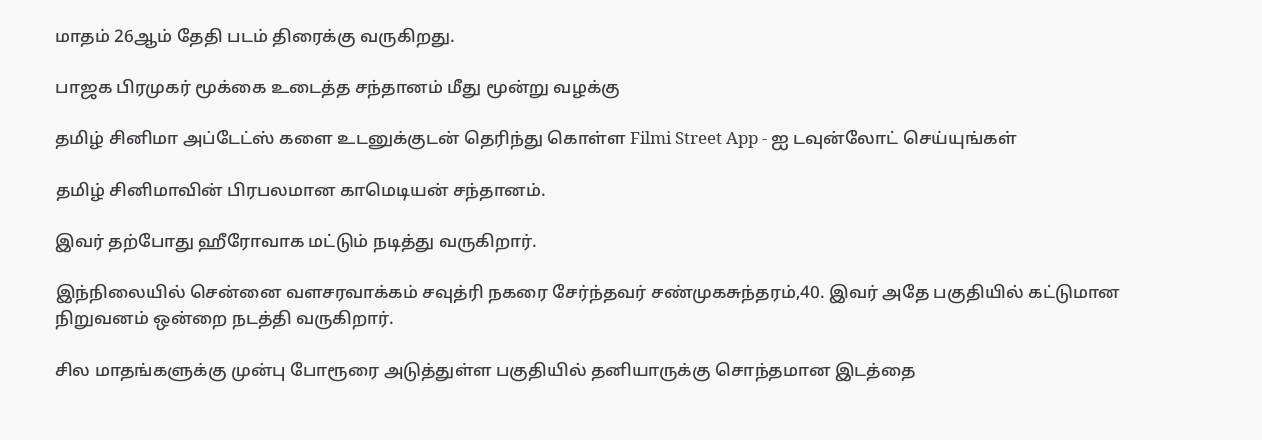மாதம் 26ஆம் தேதி படம் திரைக்கு வருகிறது.

பாஜக பிரமுகர் மூக்கை உடைத்த சந்தானம் மீது மூன்று வழக்கு

தமிழ் சினிமா அப்டேட்ஸ் களை உடனுக்குடன் தெரிந்து கொள்ள Filmi Street App - ஐ டவுன்லோட் செய்யுங்கள்

தமிழ் சினிமாவின் பிரபலமான காமெடியன் சந்தானம்.

இவர் தற்போது ஹீரோவாக மட்டும் நடித்து வருகிறார்.

இந்நிலையில் சென்னை வளசரவாக்கம் சவுத்ரி நகரை சேர்ந்தவர் சண்முகசுந்தரம்,40. இவர் அதே பகுதியில் கட்டுமான நிறுவனம் ஒன்றை நடத்தி வருகிறார்.

சில மாதங்களுக்கு முன்பு போரூரை அடுத்துள்ள பகுதியில் தனியாருக்கு சொந்தமான இடத்தை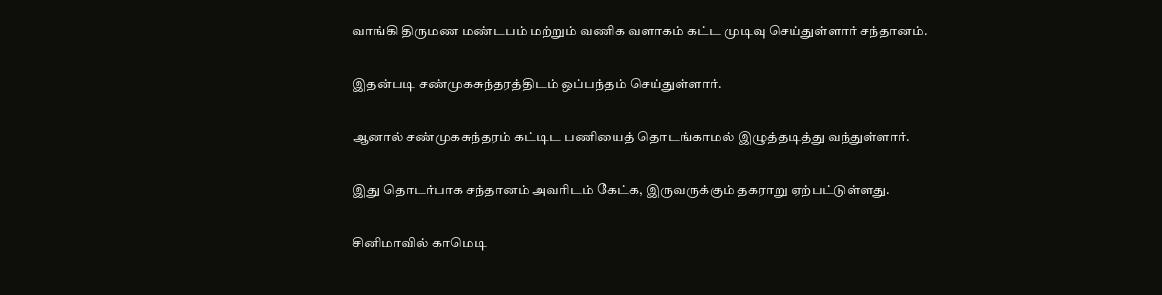வாங்கி திருமண மண்டபம் மற்றும் வணிக வளாகம் கட்ட முடிவு செய்துள்ளார் சந்தானம்.

இதன்படி சண்முகசுந்தரத்திடம் ஒப்பந்தம் செய்துள்ளார்.

ஆனால் சண்முகசுந்தரம் கட்டிட பணியைத் தொடங்காமல் இழுத்தடித்து வந்துள்ளார்.

இது தொடர்பாக சந்தானம் அவரிடம் கேட்க, இருவருக்கும் தகராறு ஏற்பட்டுள்ளது.

சினிமாவில் காமெடி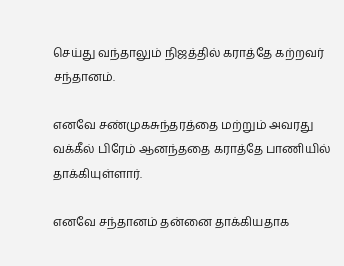செய்து வந்தாலும் நிஜத்தில் கராத்தே கற்றவர் சந்தானம்.

எனவே சண்முகசுந்தரத்தை மற்றும் அவரது வக்கீல் பிரேம் ஆனந்ததை கராத்தே பாணியில் தாக்கியுள்ளார்.

எனவே சந்தானம் தன்னை தாக்கியதாக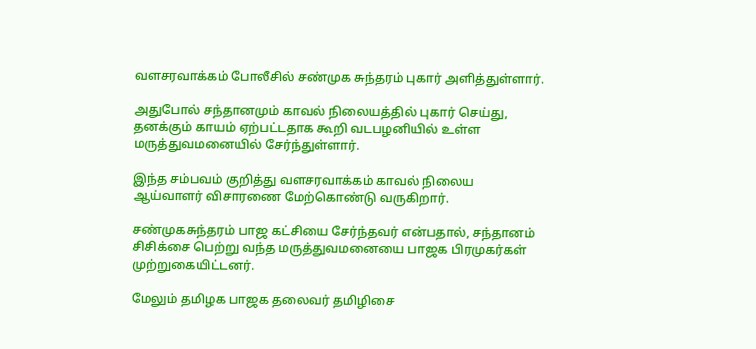வளசரவாக்கம் போலீசில் சண்முக சுந்தரம் புகார் அளித்துள்ளார்.

அதுபோல் சந்தானமும் காவல் நிலையத்தில் புகார் செய்து, தனக்கும் காயம் ஏற்பட்டதாக கூறி வடபழனியில் உள்ள மருத்துவமனையில் சேர்ந்துள்ளார்.

இந்த சம்பவம் குறித்து வளசரவாக்கம் காவல் நிலைய ஆய்வாளர் விசாரணை மேற்கொண்டு வருகிறார்.

சண்முகசுந்தரம் பாஜ கட்சியை சேர்ந்தவர் என்பதால், சந்தானம் சிசிக்சை பெற்று வந்த மருத்துவமனையை பாஜக பிரமுகர்கள் முற்றுகையிட்டனர்.

மேலும் தமிழக பாஜக தலைவர் தமிழிசை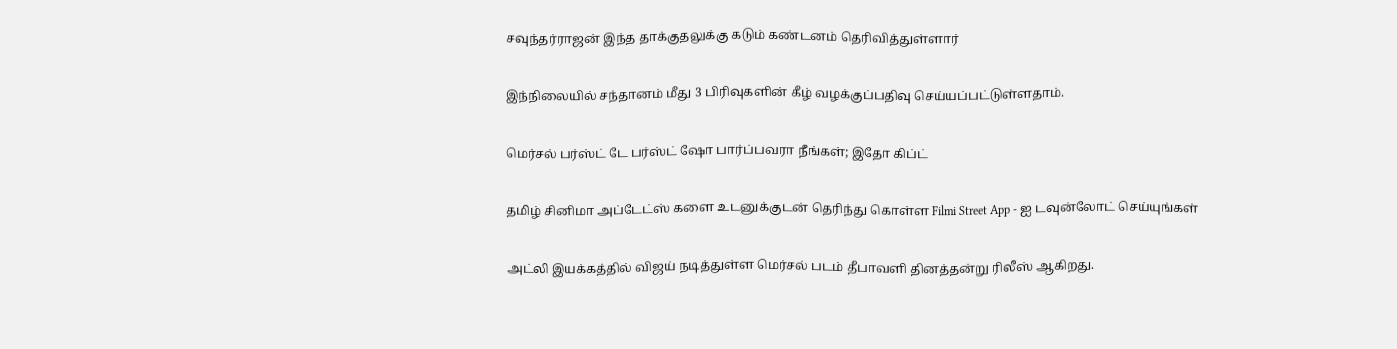சவுந்தர்ராஜன் இந்த தாக்குதலுக்கு கடும் கண்டனம் தெரிவித்துள்ளார்

இந்நிலையில் சந்தானம் மீது 3 பிரிவுகளின் கீழ் வழக்குப்பதிவு செய்யப்பட்டுள்ளதாம்.

மெர்சல் பர்ஸ்ட் டே பர்ஸ்ட் ஷோ பார்ப்பவரா நீங்கள்; இதோ கிப்ட்

தமிழ் சினிமா அப்டேட்ஸ் களை உடனுக்குடன் தெரிந்து கொள்ள Filmi Street App - ஐ டவுன்லோட் செய்யுங்கள்

அட்லி இயக்கத்தில் விஜய் நடித்துள்ள மெர்சல் படம் தீபாவளி தினத்தன்று ரிலீஸ் ஆகிறது.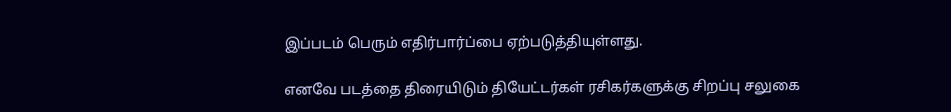இப்படம் பெரும் எதிர்பார்ப்பை ஏற்படுத்தியுள்ளது.

எனவே படத்தை திரையிடும் தியேட்டர்கள் ரசிகர்களுக்கு சிறப்பு சலுகை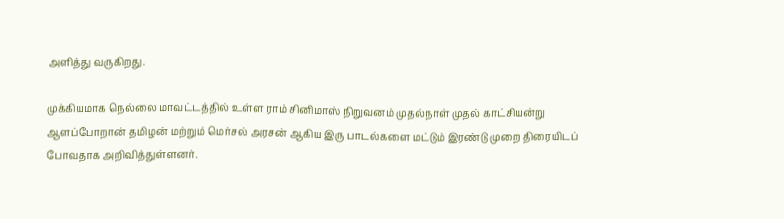அளித்து வருகிறது.

முக்கியமாக நெல்லை மாவட்டத்தில் உள்ள ராம் சினிமாஸ் நிறுவனம் முதல்நாள் முதல் காட்சியன்று ஆளப்போறான் தமிழன் மற்றும் மெர்சல் அரசன் ஆகிய இரு பாடல்களை மட்டும் இரண்டு முறை திரையிடப் போவதாக அறிவித்துள்ளனர்.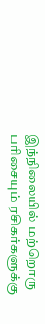இந்நிலையில் மற்றொரு பரிசையும் ரசிகர்களுக்கு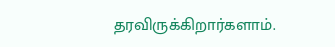தரவிருக்கிறார்களாம்.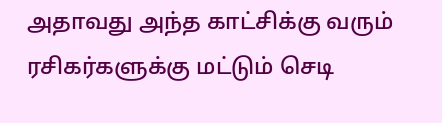அதாவது அந்த காட்சிக்கு வரும் ரசிகர்களுக்கு மட்டும் செடி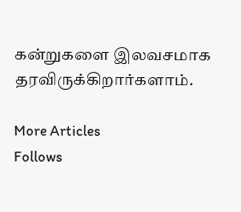கன்றுகளை இலவசமாக தரவிருக்கிறார்களாம்.

More Articles
Follows